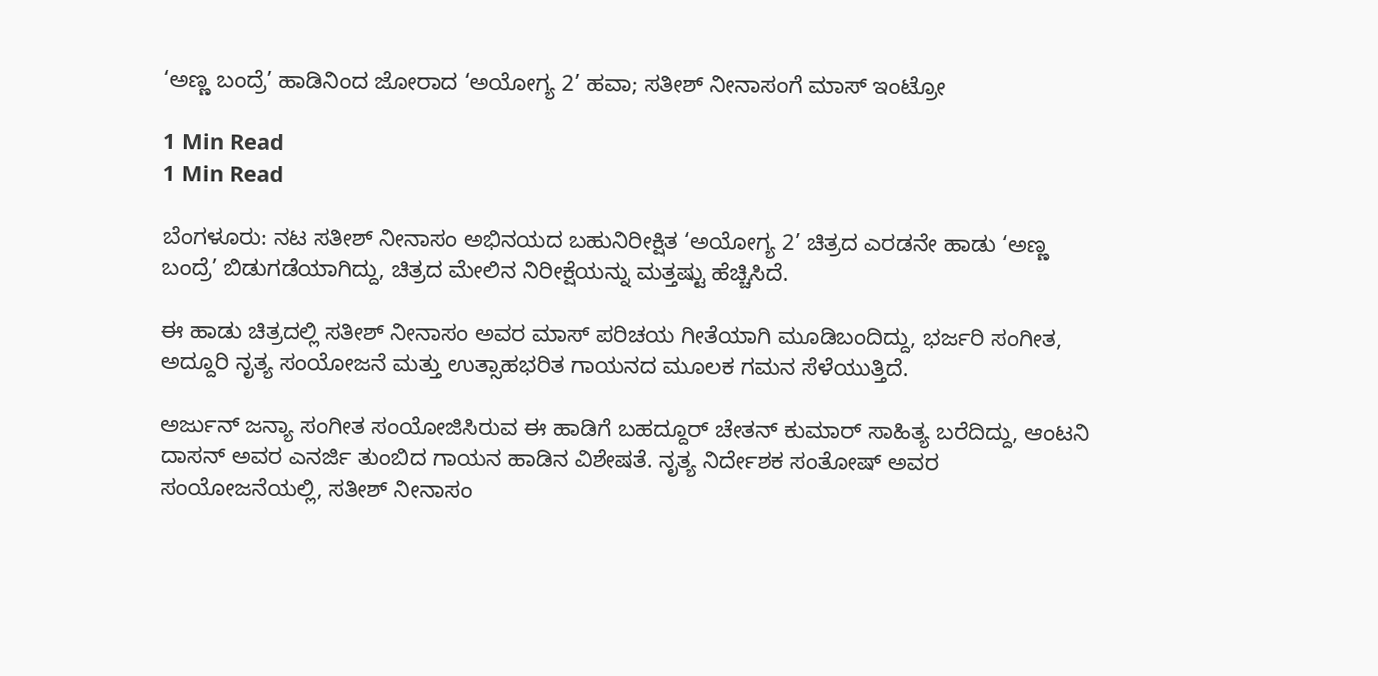‘ಅಣ್ಣ ಬಂದ್ರೆ’ ಹಾಡಿನಿಂದ ಜೋರಾದ ‘ಅಯೋಗ್ಯ 2’ ಹವಾ; ಸತೀಶ್ ನೀನಾಸಂಗೆ ಮಾಸ್ ಇಂಟ್ರೋ

1 Min Read
1 Min Read

ಬೆಂಗಳೂರು: ನಟ ಸತೀಶ್ ನೀನಾಸಂ ಅಭಿನಯದ ಬಹುನಿರೀಕ್ಷಿತ ‘ಅಯೋಗ್ಯ 2’ ಚಿತ್ರದ ಎರಡನೇ ಹಾಡು ‘ಅಣ್ಣ ಬಂದ್ರೆ’ ಬಿಡುಗಡೆಯಾಗಿದ್ದು, ಚಿತ್ರದ ಮೇಲಿನ ನಿರೀಕ್ಷೆಯನ್ನು ಮತ್ತಷ್ಟು ಹೆಚ್ಚಿಸಿದೆ.

ಈ ಹಾಡು ಚಿತ್ರದಲ್ಲಿ ಸತೀಶ್ ನೀನಾಸಂ ಅವರ ಮಾಸ್ ಪರಿಚಯ ಗೀತೆಯಾಗಿ ಮೂಡಿಬಂದಿದ್ದು, ಭರ್ಜರಿ ಸಂಗೀತ, ಅದ್ದೂರಿ ನೃತ್ಯ ಸಂಯೋಜನೆ ಮತ್ತು ಉತ್ಸಾಹಭರಿತ ಗಾಯನದ ಮೂಲಕ ಗಮನ ಸೆಳೆಯುತ್ತಿದೆ.

ಅರ್ಜುನ್ ಜನ್ಯಾ ಸಂಗೀತ ಸಂಯೋಜಿಸಿರುವ ಈ ಹಾಡಿಗೆ ಬಹದ್ದೂರ್ ಚೇತನ್ ಕುಮಾರ್ ಸಾಹಿತ್ಯ ಬರೆದಿದ್ದು, ಆಂಟನಿ ದಾಸನ್ ಅವರ ಎನರ್ಜಿ ತುಂಬಿದ ಗಾಯನ ಹಾಡಿನ ವಿಶೇಷತೆ. ನೃತ್ಯ ನಿರ್ದೇಶಕ ಸಂತೋಷ್ ಅವರ ಸಂಯೋಜನೆಯಲ್ಲಿ, ಸತೀಶ್ ನೀನಾಸಂ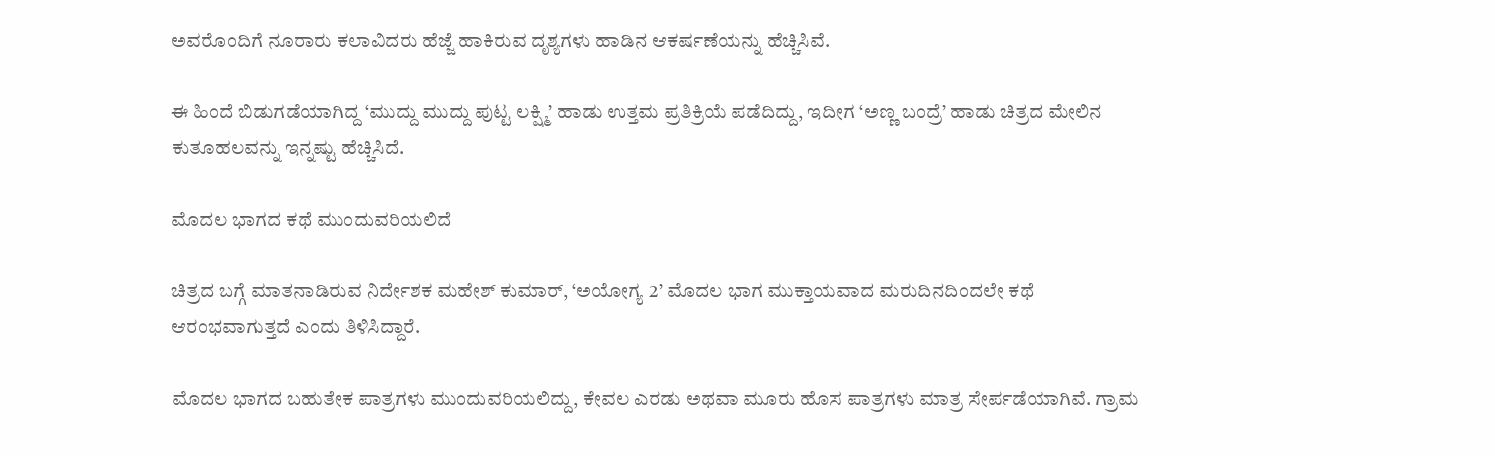ಅವರೊಂದಿಗೆ ನೂರಾರು ಕಲಾವಿದರು ಹೆಜ್ಜೆ ಹಾಕಿರುವ ದೃಶ್ಯಗಳು ಹಾಡಿನ ಆಕರ್ಷಣೆಯನ್ನು ಹೆಚ್ಚಿಸಿವೆ.

ಈ ಹಿಂದೆ ಬಿಡುಗಡೆಯಾಗಿದ್ದ ‘ಮುದ್ದು ಮುದ್ದು ಪುಟ್ಟ ಲಕ್ಷ್ಮಿ’ ಹಾಡು ಉತ್ತಮ ಪ್ರತಿಕ್ರಿಯೆ ಪಡೆದಿದ್ದು, ಇದೀಗ ‘ಅಣ್ಣ ಬಂದ್ರೆ’ ಹಾಡು ಚಿತ್ರದ ಮೇಲಿನ ಕುತೂಹಲವನ್ನು ಇನ್ನಷ್ಟು ಹೆಚ್ಚಿಸಿದೆ.

ಮೊದಲ ಭಾಗದ ಕಥೆ ಮುಂದುವರಿಯಲಿದೆ

ಚಿತ್ರದ ಬಗ್ಗೆ ಮಾತನಾಡಿರುವ ನಿರ್ದೇಶಕ ಮಹೇಶ್ ಕುಮಾರ್, ‘ಅಯೋಗ್ಯ 2’ ಮೊದಲ ಭಾಗ ಮುಕ್ತಾಯವಾದ ಮರುದಿನದಿಂದಲೇ ಕಥೆ ಆರಂಭವಾಗುತ್ತದೆ ಎಂದು ತಿಳಿಸಿದ್ದಾರೆ.

ಮೊದಲ ಭಾಗದ ಬಹುತೇಕ ಪಾತ್ರಗಳು ಮುಂದುವರಿಯಲಿದ್ದು, ಕೇವಲ ಎರಡು ಅಥವಾ ಮೂರು ಹೊಸ ಪಾತ್ರಗಳು ಮಾತ್ರ ಸೇರ್ಪಡೆಯಾಗಿವೆ. ಗ್ರಾಮ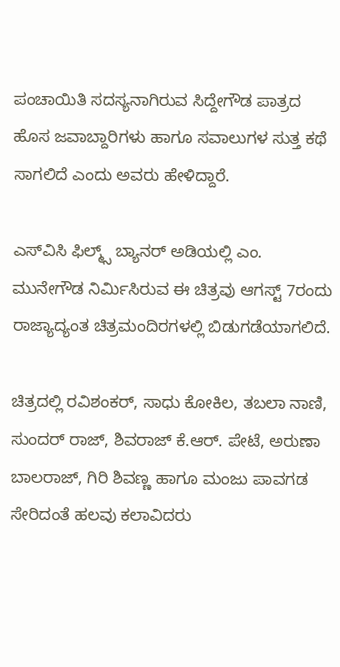ಪಂಚಾಯಿತಿ ಸದಸ್ಯನಾಗಿರುವ ಸಿದ್ದೇಗೌಡ ಪಾತ್ರದ ಹೊಸ ಜವಾಬ್ದಾರಿಗಳು ಹಾಗೂ ಸವಾಲುಗಳ ಸುತ್ತ ಕಥೆ ಸಾಗಲಿದೆ ಎಂದು ಅವರು ಹೇಳಿದ್ದಾರೆ.

ಎಸ್‌ವಿಸಿ ಫಿಲ್ಮ್ಸ್ ಬ್ಯಾನರ್ ಅಡಿಯಲ್ಲಿ ಎಂ. ಮುನೇಗೌಡ ನಿರ್ಮಿಸಿರುವ ಈ ಚಿತ್ರವು ಆಗಸ್ಟ್ 7ರಂದು ರಾಜ್ಯಾದ್ಯಂತ ಚಿತ್ರಮಂದಿರಗಳಲ್ಲಿ ಬಿಡುಗಡೆಯಾಗಲಿದೆ.

ಚಿತ್ರದಲ್ಲಿ ರವಿಶಂಕರ್, ಸಾಧು ಕೋಕಿಲ, ತಬಲಾ ನಾಣಿ, ಸುಂದರ್ ರಾಜ್, ಶಿವರಾಜ್ ಕೆ.ಆರ್. ಪೇಟೆ, ಅರುಣಾ ಬಾಲರಾಜ್, ಗಿರಿ ಶಿವಣ್ಣ ಹಾಗೂ ಮಂಜು ಪಾವಗಡ ಸೇರಿದಂತೆ ಹಲವು ಕಲಾವಿದರು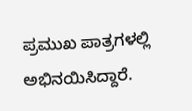ಪ್ರಮುಖ ಪಾತ್ರಗಳಲ್ಲಿ ಅಭಿನಯಿಸಿದ್ದಾರೆ.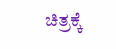ಚಿತ್ರಕ್ಕೆ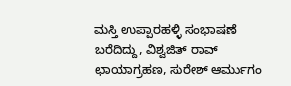ಮಸ್ತಿ ಉಪ್ಪಾರಹಳ್ಳಿ ಸಂಭಾಷಣೆ ಬರೆದಿದ್ದು, ವಿಶ್ವಜಿತ್ ರಾವ್ ಛಾಯಾಗ್ರಹಣ, ಸುರೇಶ್ ಆರ್ಮುಗಂ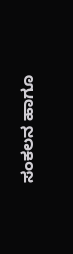ಸಂಕಲನ ಹಾಗೂ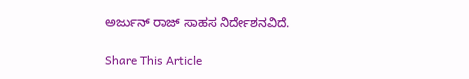ಅರ್ಜುನ್ ರಾಜ್ ಸಾಹಸ ನಿರ್ದೇಶನವಿದೆ.

Share This Article